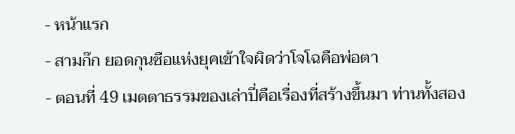- หน้าแรก
- สามก๊ก ยอดกุนซือแห่งยุคเข้าใจผิดว่าโจโฉคือพ่อตา
- ตอนที่ 49 เมตตาธรรมของเล่าปี่คือเรื่องที่สร้างขึ้นมา ท่านทั้งสอง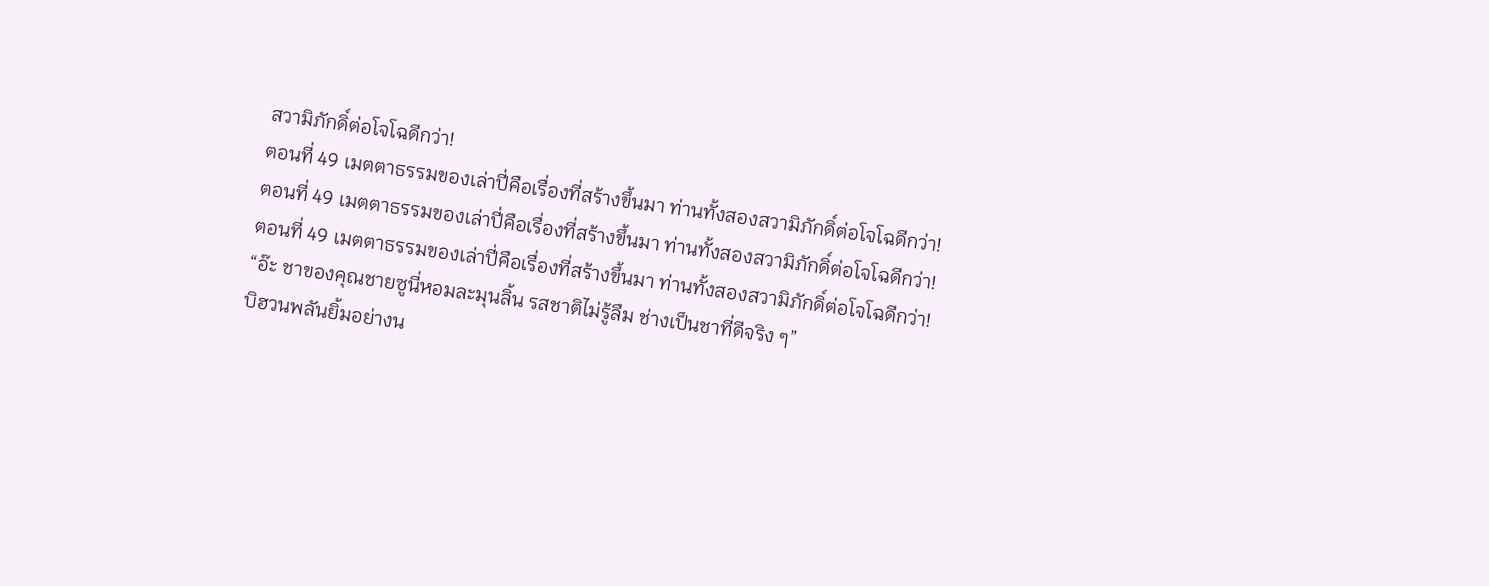สวามิภักดิ์ต่อโจโฉดีกว่า!
ตอนที่ 49 เมตตาธรรมของเล่าปี่คือเรื่องที่สร้างขึ้นมา ท่านทั้งสองสวามิภักดิ์ต่อโจโฉดีกว่า!
ตอนที่ 49 เมตตาธรรมของเล่าปี่คือเรื่องที่สร้างขึ้นมา ท่านทั้งสองสวามิภักดิ์ต่อโจโฉดีกว่า!
ตอนที่ 49 เมตตาธรรมของเล่าปี่คือเรื่องที่สร้างขึ้นมา ท่านทั้งสองสวามิภักดิ์ต่อโจโฉดีกว่า!
“อ๊ะ ชาของคุณชายซูนี่หอมละมุนลิ้น รสชาติไม่รู้ลืม ช่างเป็นชาที่ดีจริง ๆ”
บิฮวนพลันยิ้มอย่างน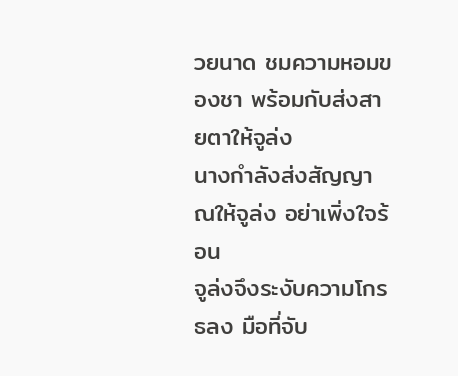วยนาด ชมความหอมของชา พร้อมกับส่งสายตาให้จูล่ง
นางกำลังส่งสัญญาณให้จูล่ง อย่าเพิ่งใจร้อน
จูล่งจึงระงับความโกรธลง มือที่จับ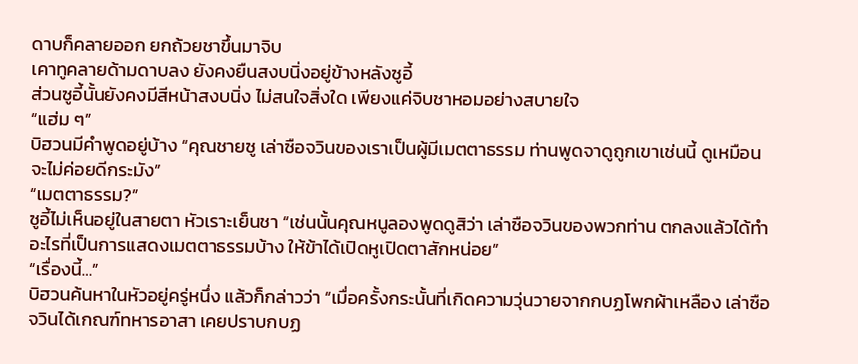ดาบก็คลายออก ยกถ้วยชาขึ้นมาจิบ
เคาทูคลายด้ามดาบลง ยังคงยืนสงบนิ่งอยู่ข้างหลังซูอี้
ส่วนซูอี้นั้นยังคงมีสีหน้าสงบนิ่ง ไม่สนใจสิ่งใด เพียงแค่จิบชาหอมอย่างสบายใจ
“แฮ่ม ๆ”
บิฮวนมีคำพูดอยู่บ้าง “คุณชายซู เล่าซือจวินของเราเป็นผู้มีเมตตาธรรม ท่านพูดจาดูถูกเขาเช่นนี้ ดูเหมือนจะไม่ค่อยดีกระมัง”
“เมตตาธรรม?”
ซูอี้ไม่เห็นอยู่ในสายตา หัวเราะเย็นชา “เช่นนั้นคุณหนูลองพูดดูสิว่า เล่าซือจวินของพวกท่าน ตกลงแล้วได้ทำอะไรที่เป็นการแสดงเมตตาธรรมบ้าง ให้ข้าได้เปิดหูเปิดตาสักหน่อย”
“เรื่องนี้…”
บิฮวนค้นหาในหัวอยู่ครู่หนึ่ง แล้วก็กล่าวว่า “เมื่อครั้งกระนั้นที่เกิดความวุ่นวายจากกบฏโพกผ้าเหลือง เล่าซือจวินได้เกณฑ์ทหารอาสา เคยปราบกบฏ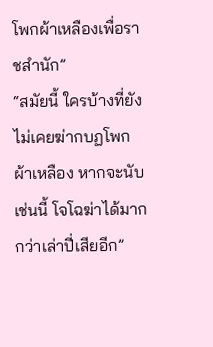โพกผ้าเหลืองเพื่อราชสำนัก”
“สมัยนี้ ใครบ้างที่ยังไม่เคยฆ่ากบฏโพกผ้าเหลือง หากจะนับเช่นนี้ โจโฉฆ่าได้มากกว่าเล่าปี่เสียอีก”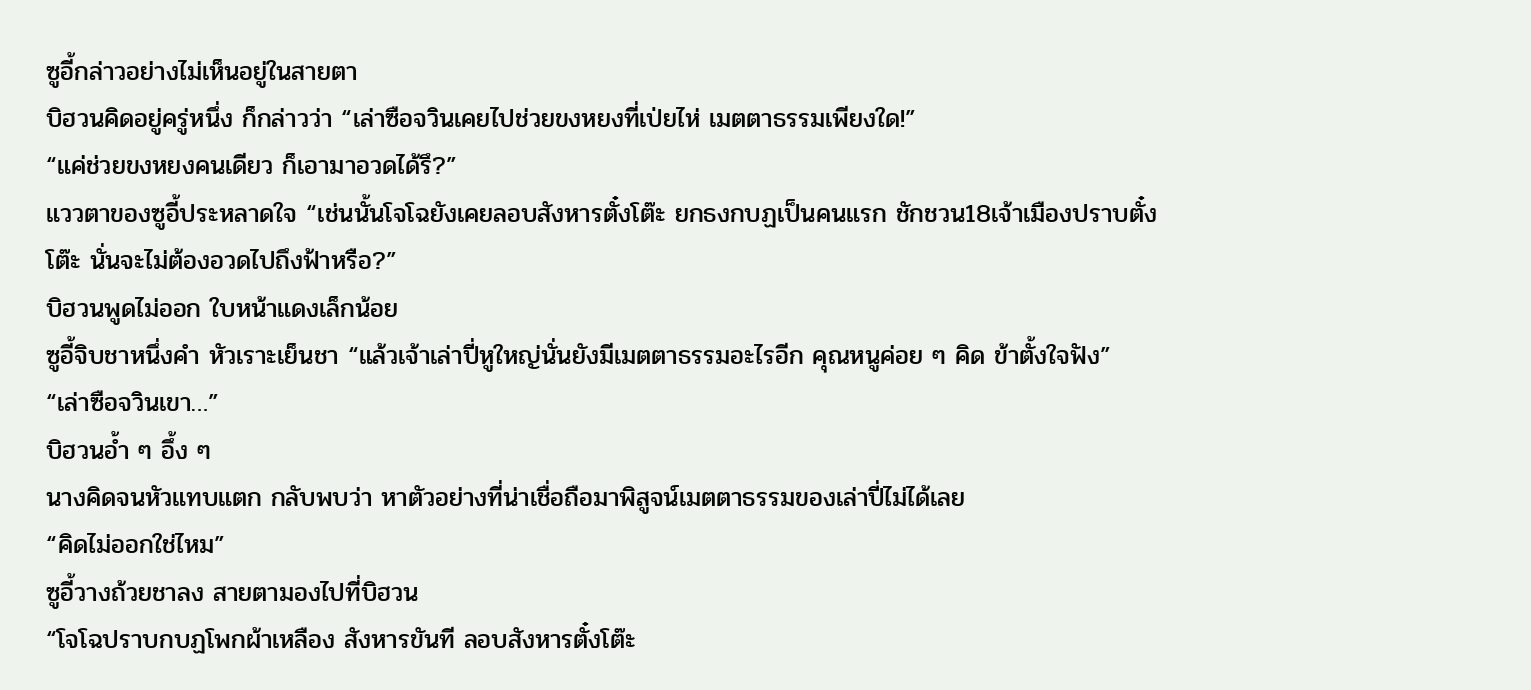ซูอี้กล่าวอย่างไม่เห็นอยู่ในสายตา
บิฮวนคิดอยู่ครู่หนึ่ง ก็กล่าวว่า “เล่าซือจวินเคยไปช่วยขงหยงที่เป่ยไห่ เมตตาธรรมเพียงใด!”
“แค่ช่วยขงหยงคนเดียว ก็เอามาอวดได้รึ?”
แววตาของซูอี้ประหลาดใจ “เช่นนั้นโจโฉยังเคยลอบสังหารตั๋งโต๊ะ ยกธงกบฏเป็นคนแรก ชักชวน18เจ้าเมืองปราบตั๋งโต๊ะ นั่นจะไม่ต้องอวดไปถึงฟ้าหรือ?”
บิฮวนพูดไม่ออก ใบหน้าแดงเล็กน้อย
ซูอี้จิบชาหนึ่งคำ หัวเราะเย็นชา “แล้วเจ้าเล่าปี่หูใหญ่นั่นยังมีเมตตาธรรมอะไรอีก คุณหนูค่อย ๆ คิด ข้าตั้งใจฟัง”
“เล่าซือจวินเขา…”
บิฮวนอ้ำ ๆ อึ้ง ๆ
นางคิดจนหัวแทบแตก กลับพบว่า หาตัวอย่างที่น่าเชื่อถือมาพิสูจน์เมตตาธรรมของเล่าปี่ไม่ได้เลย
“คิดไม่ออกใช่ไหม”
ซูอี้วางถ้วยชาลง สายตามองไปที่บิฮวน
“โจโฉปราบกบฏโพกผ้าเหลือง สังหารขันที ลอบสังหารตั๋งโต๊ะ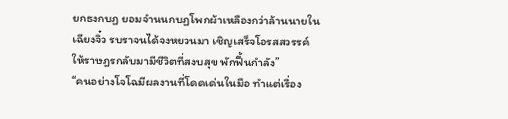ยกธงกบฏ ยอมจำนนกบฏโพกผ้าเหลืองกว่าล้านนายในเฉียงจิ๋ว รบราจนได้จงหยวนมา เชิญเสร็จโอรสสวรรค์ ให้ราษฎรกลับมามีชีวิตที่สงบสุข พักฟื้นกำลัง”
“คนอย่างโจโฉมีผลงานที่โดดเด่นในมือ ทำแต่เรื่อง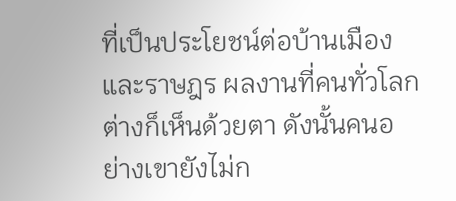ที่เป็นประโยชน์ต่อบ้านเมืองและราษฎร ผลงานที่คนทั่วโลกต่างก็เห็นด้วยตา ดังนั้นคนอย่างเขายังไม่ก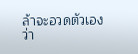ล้าจะอวดตัวเองว่า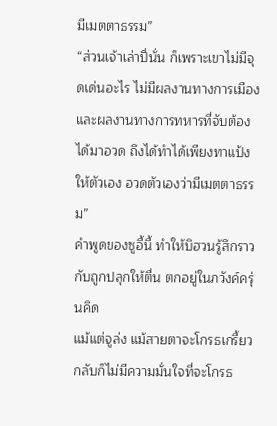มีเมตตาธรรม”
“ส่วนเจ้าเล่าปี่นั่น ก็เพราะเขาไม่มีจุดเด่นอะไร ไม่มีผลงานทางการเมืองและผลงานทางการทหารที่จับต้องได้มาอวด ถึงได้ทำได้เพียงทาแป้งให้ตัวเอง อวดตัวเองว่ามีเมตตาธรรม”
คำพูดของซูอี้นี้ ทำให้บิฮวนรู้สึกราวกับถูกปลุกให้ตื่น ตกอยู่ในภวังค์ครุ่นคิด
แม้แต่จูล่ง แม้สายตาจะโกรธเกรี้ยว กลับก็ไม่มีความมั่นใจที่จะโกรธ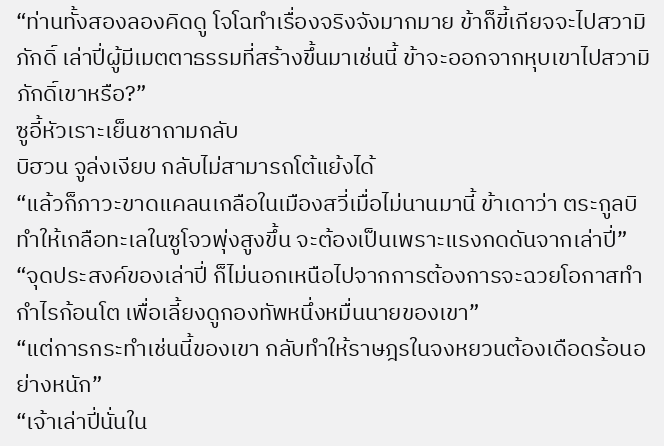“ท่านทั้งสองลองคิดดู โจโฉทำเรื่องจริงจังมากมาย ข้าก็ขี้เกียจจะไปสวามิภักดิ์ เล่าปี่ผู้มีเมตตาธรรมที่สร้างขึ้นมาเช่นนี้ ข้าจะออกจากหุบเขาไปสวามิภักดิ์เขาหรือ?”
ซูอี้หัวเราะเย็นชาถามกลับ
บิฮวน จูล่งเงียบ กลับไม่สามารถโต้แย้งได้
“แล้วก็ภาวะขาดแคลนเกลือในเมืองสวี่เมื่อไม่นานมานี้ ข้าเดาว่า ตระกูลบิทำให้เกลือทะเลในซูโจวพุ่งสูงขึ้น จะต้องเป็นเพราะแรงกดดันจากเล่าปี่”
“จุดประสงค์ของเล่าปี่ ก็ไม่นอกเหนือไปจากการต้องการจะฉวยโอกาสทำกำไรก้อนโต เพื่อเลี้ยงดูกองทัพหนึ่งหมื่นนายของเขา”
“แต่การกระทำเช่นนี้ของเขา กลับทำให้ราษฎรในจงหยวนต้องเดือดร้อนอย่างหนัก”
“เจ้าเล่าปี่นั่นใน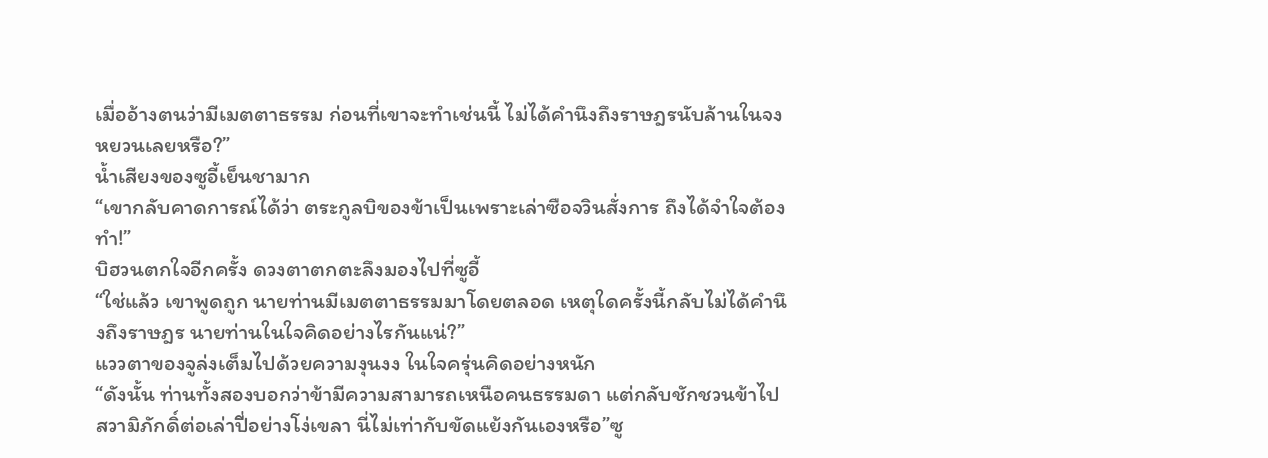เมื่ออ้างตนว่ามีเมตตาธรรม ก่อนที่เขาจะทำเช่นนี้ ไม่ได้คำนึงถึงราษฎรนับล้านในจงหยวนเลยหรือ?”
น้ำเสียงของซูอี้เย็นชามาก
“เขากลับคาดการณ์ได้ว่า ตระกูลบิของข้าเป็นเพราะเล่าซือจวินสั่งการ ถึงได้จำใจต้องทำ!”
บิฮวนตกใจอีกครั้ง ดวงตาตกตะลึงมองไปที่ซูอี้
“ใช่แล้ว เขาพูดถูก นายท่านมีเมตตาธรรมมาโดยตลอด เหตุใดครั้งนี้กลับไม่ได้คำนึงถึงราษฎร นายท่านในใจคิดอย่างไรกันแน่?”
แววตาของจูล่งเต็มไปด้วยความงุนงง ในใจครุ่นคิดอย่างหนัก
“ดังนั้น ท่านทั้งสองบอกว่าข้ามีความสามารถเหนือคนธรรมดา แต่กลับชักชวนข้าไปสวามิภักดิ์ต่อเล่าปี่อย่างโง่เขลา นี่ไม่เท่ากับขัดแย้งกันเองหรือ”ซู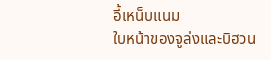อี้เหน็บแนม
ใบหน้าของจูล่งและบิฮวน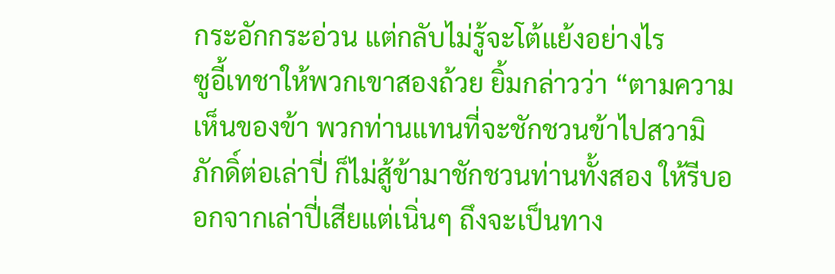กระอักกระอ่วน แต่กลับไม่รู้จะโต้แย้งอย่างไร
ซูอี้เทชาให้พวกเขาสองถ้วย ยิ้มกล่าวว่า “ตามความเห็นของข้า พวกท่านแทนที่จะชักชวนข้าไปสวามิภักดิ์ต่อเล่าปี่ ก็ไม่สู้ข้ามาชักชวนท่านทั้งสอง ให้รีบออกจากเล่าปี่เสียแต่เนิ่นๆ ถึงจะเป็นทาง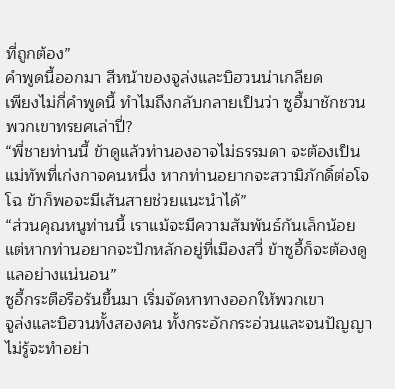ที่ถูกต้อง”
คำพูดนี้ออกมา สีหน้าของจูล่งและบิฮวนน่าเกลียด
เพียงไม่กี่คำพูดนี้ ทำไมถึงกลับกลายเป็นว่า ซูอี้มาชักชวนพวกเขาทรยศเล่าปี่?
“พี่ชายท่านนี้ ข้าดูแล้วท่านองอาจไม่ธรรมดา จะต้องเป็นแม่ทัพที่เก่งกาจคนหนึ่ง หากท่านอยากจะสวามิภักดิ์ต่อโจโฉ ข้าก็พอจะมีเส้นสายช่วยแนะนำได้”
“ส่วนคุณหนูท่านนี้ เราแม้จะมีความสัมพันธ์กันเล็กน้อย แต่หากท่านอยากจะปักหลักอยู่ที่เมืองสวี่ ข้าซูอี้ก็จะต้องดูแลอย่างแน่นอน”
ซูอี้กระตือรือร้นขึ้นมา เริ่มจัดหาทางออกให้พวกเขา
จูล่งและบิฮวนทั้งสองคน ทั้งกระอักกระอ่วนและจนปัญญา ไม่รู้จะทำอย่า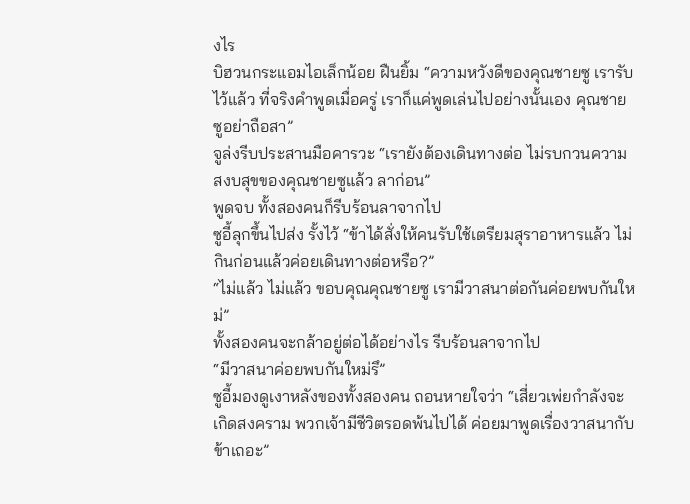งไร
บิฮวนกระแอมไอเล็กน้อย ฝืนยิ้ม “ความหวังดีของคุณชายซู เรารับไว้แล้ว ที่จริงคำพูดเมื่อครู่ เราก็แค่พูดเล่นไปอย่างนั้นเอง คุณชายซูอย่าถือสา”
จูล่งรีบประสานมือคารวะ “เรายังต้องเดินทางต่อ ไม่รบกวนความสงบสุขของคุณชายซูแล้ว ลาก่อน”
พูดจบ ทั้งสองคนก็รีบร้อนลาจากไป
ซูอี้ลุกขึ้นไปส่ง รั้งไว้ “ข้าได้สั่งให้คนรับใช้เตรียมสุราอาหารแล้ว ไม่กินก่อนแล้วค่อยเดินทางต่อหรือ?”
“ไม่แล้ว ไม่แล้ว ขอบคุณคุณชายซู เรามีวาสนาต่อกันค่อยพบกันใหม่”
ทั้งสองคนจะกล้าอยู่ต่อได้อย่างไร รีบร้อนลาจากไป
“มีวาสนาค่อยพบกันใหม่รึ”
ซูอี้มองดูเงาหลังของทั้งสองคน ถอนหายใจว่า “เสี่ยวเพ่ยกำลังจะเกิดสงคราม พวกเจ้ามีชีวิตรอดพ้นไปได้ ค่อยมาพูดเรื่องวาสนากับข้าเถอะ”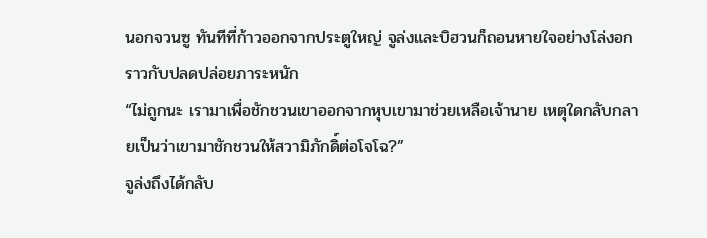นอกจวนซู ทันทีที่ก้าวออกจากประตูใหญ่ จูล่งและบิฮวนก็ถอนหายใจอย่างโล่งอก ราวกับปลดปล่อยภาระหนัก
“ไม่ถูกนะ เรามาเพื่อชักชวนเขาออกจากหุบเขามาช่วยเหลือเจ้านาย เหตุใดกลับกลายเป็นว่าเขามาชักชวนให้สวามิภักดิ์ต่อโจโฉ?”
จูล่งถึงได้กลับ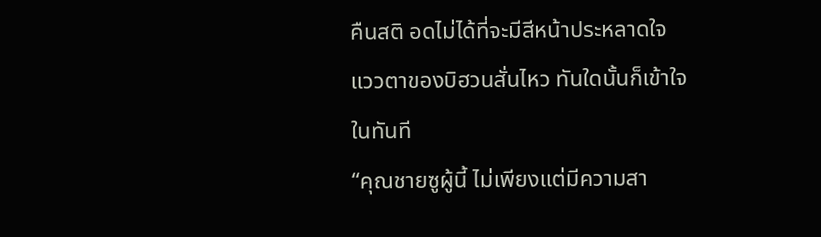คืนสติ อดไม่ได้ที่จะมีสีหน้าประหลาดใจ
แววตาของบิฮวนสั่นไหว ทันใดนั้นก็เข้าใจในทันที
“คุณชายซูผู้นี้ ไม่เพียงแต่มีความสา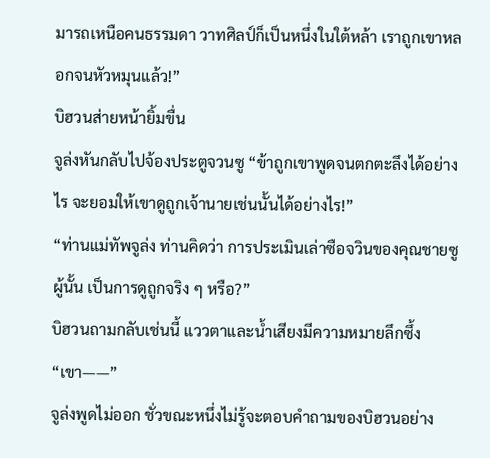มารถเหนือคนธรรมดา วาทศิลป์ก็เป็นหนึ่งในใต้หล้า เราถูกเขาหลอกจนหัวหมุนแล้ว!”
บิฮวนส่ายหน้ายิ้มขื่น
จูล่งหันกลับไปจ้องประตูจวนซู “ข้าถูกเขาพูดจนตกตะลึงได้อย่างไร จะยอมให้เขาดูถูกเจ้านายเช่นนั้นได้อย่างไร!”
“ท่านแม่ทัพจูล่ง ท่านคิดว่า การประเมินเล่าซือจวินของคุณชายซูผู้นั้น เป็นการดูถูกจริง ๆ หรือ?”
บิฮวนถามกลับเช่นนี้ แววตาและน้ำเสียงมีความหมายลึกซึ้ง
“เขา——”
จูล่งพูดไม่ออก ชั่วขณะหนึ่งไม่รู้จะตอบคำถามของบิฮวนอย่าง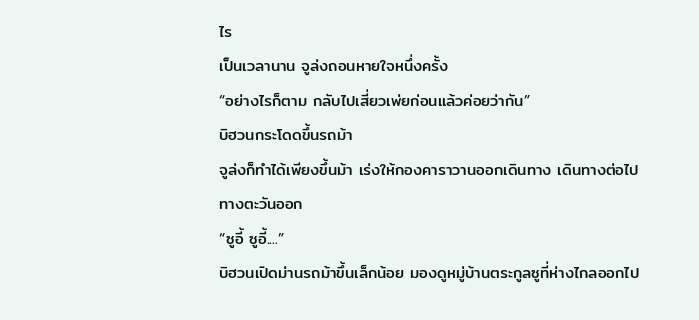ไร
เป็นเวลานาน จูล่งถอนหายใจหนึ่งครั้ง
“อย่างไรก็ตาม กลับไปเสี่ยวเพ่ยก่อนแล้วค่อยว่ากัน”
บิฮวนกระโดดขึ้นรถม้า
จูล่งก็ทำได้เพียงขึ้นม้า เร่งให้กองคาราวานออกเดินทาง เดินทางต่อไปทางตะวันออก
“ซูอี้ ซูอี้....”
บิฮวนเปิดม่านรถม้าขึ้นเล็กน้อย มองดูหมู่บ้านตระกูลซูที่ห่างไกลออกไป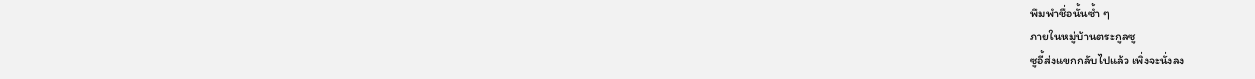พึมพำชื่อนั้นซ้ำ ๆ
ภายในหมู่บ้านตระกูลซู
ซูอี้ส่งแขกกลับไปแล้ว เพิ่งจะนั่งลง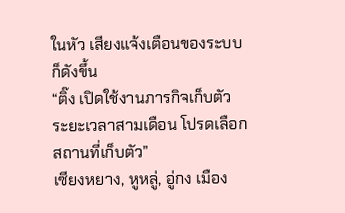ในหัว เสียงแจ้งเตือนของระบบก็ดังขึ้น
“ติ๊ง เปิดใช้งานภารกิจเก็บตัว ระยะเวลาสามเดือน โปรดเลือกสถานที่เก็บตัว”
เซียงหยาง, หูหลู่, อู่กง เมือง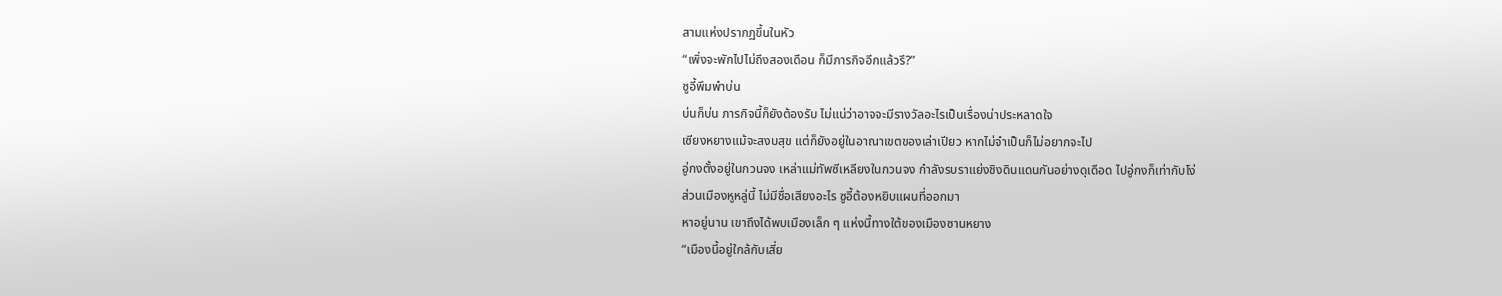สามแห่งปรากฏขึ้นในหัว
“เพิ่งจะพักไปไม่ถึงสองเดือน ก็มีภารกิจอีกแล้วรึ?”
ซูอี้พึมพำบ่น
บ่นก็บ่น ภารกิจนี้ก็ยังต้องรับ ไม่แน่ว่าอาจจะมีรางวัลอะไรเป็นเรื่องน่าประหลาดใจ
เซียงหยางแม้จะสงบสุข แต่ก็ยังอยู่ในอาณาเขตของเล่าเปียว หากไม่จำเป็นก็ไม่อยากจะไป
อู่กงตั้งอยู่ในกวนจง เหล่าแม่ทัพซีเหลียงในกวนจง กำลังรบราแย่งชิงดินแดนกันอย่างดุเดือด ไปอู่กงก็เท่ากับโง่
ส่วนเมืองหูหลู่นี้ ไม่มีชื่อเสียงอะไร ซูอี้ต้องหยิบแผนที่ออกมา
หาอยู่นาน เขาถึงได้พบเมืองเล็ก ๆ แห่งนี้ทางใต้ของเมืองซานหยาง
“เมืองนี้อยู่ใกล้กับเสี่ย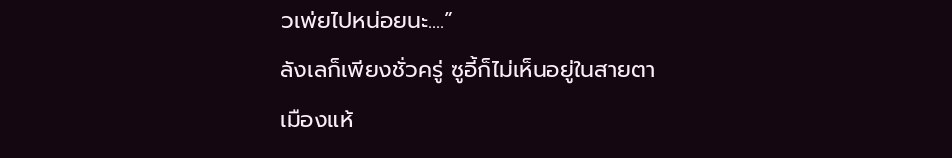วเพ่ยไปหน่อยนะ....”
ลังเลก็เพียงชั่วครู่ ซูอี้ก็ไม่เห็นอยู่ในสายตา
เมืองแห้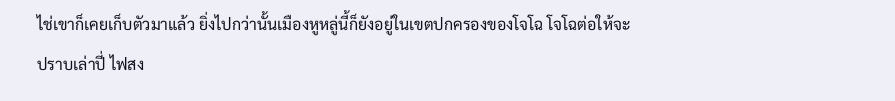ไช่เขาก็เคยเก็บตัวมาแล้ว ยิ่งไปกว่านั้นเมืองหูหลู่นี้ก็ยังอยู่ในเขตปกครองของโจโฉ โจโฉต่อให้จะปราบเล่าปี่ ไฟสง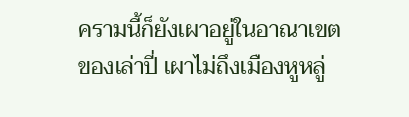ครามนี้ก็ยังเผาอยู่ในอาณาเขตของเล่าปี่ เผาไม่ถึงเมืองหูหลู่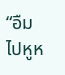“อืม ไปหูห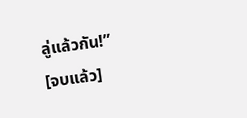ลู่แล้วกัน!”
[จบแล้ว]